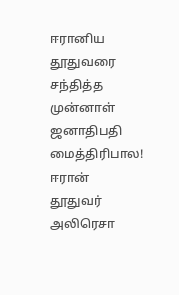ஈரானிய தூதுவரை சந்தித்த முன்னாள் ஜனாதிபதி மைத்திரிபால!
ஈரான் தூதுவர் அலிரெசா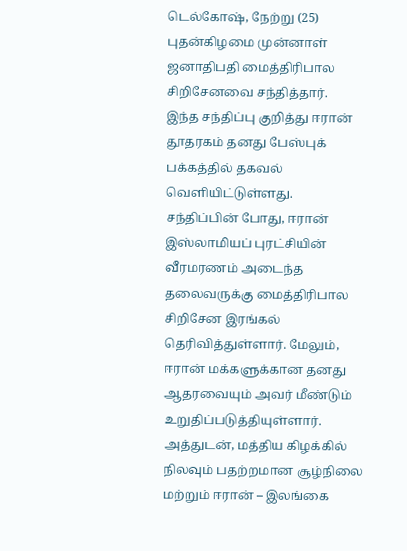டெல்கோஷ், நேற்று (25) புதன்கிழமை முன்னாள் ஜனாதிபதி மைத்திரிபால சிறிசேனவை சந்தித்தார்.
இந்த சந்திப்பு குறித்து ஈரான் தூதரகம் தனது பேஸ்புக் பக்கத்தில் தகவல் வெளியிட்டுள்ளது.
சந்திப்பின் போது, ஈரான் இஸ்லாமியப் புரட்சியின் வீரமரணம் அடைந்த தலைவருக்கு மைத்திரிபால சிறிசேன இரங்கல் தெரிவித்துள்ளார். மேலும், ஈரான் மக்களுக்கான தனது ஆதரவையும் அவர் மீண்டும் உறுதிப்படுத்தியுள்ளார்.
அத்துடன், மத்திய கிழக்கில் நிலவும் பதற்றமான சூழ்நிலை மற்றும் ஈரான் – இலங்கை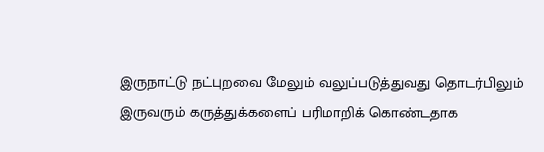இருநாட்டு நட்புறவை மேலும் வலுப்படுத்துவது தொடர்பிலும் இருவரும் கருத்துக்களைப் பரிமாறிக் கொண்டதாக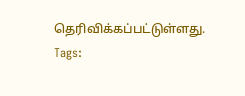தெரிவிக்கப்பட்டுள்ளது.
Tags: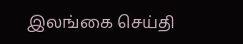இலங்கை செய்தி